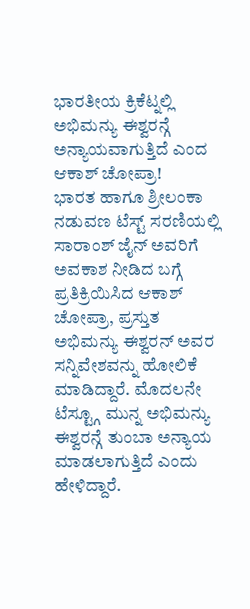ಭಾರತೀಯ ಕ್ರಿಕೆಟ್ನಲ್ಲಿ ಅಭಿಮನ್ಯು ಈಶ್ವರನ್ಗೆ ಅನ್ಯಾಯವಾಗುತ್ತಿದೆ ಎಂದ ಆಕಾಶ್ ಚೋಪ್ರಾ!
ಭಾರತ ಹಾಗೂ ಶ್ರೀಲಂಕಾ ನಡುವಣ ಟೆಸ್ಟ್ ಸರಣಿಯಲ್ಲಿ ಸಾರಾಂಶ್ ಜೈನ್ ಅವರಿಗೆ ಅವಕಾಶ ನೀಡಿದ ಬಗ್ಗೆ ಪ್ರತಿಕ್ರಿಯಿಸಿದ ಆಕಾಶ್ ಚೋಪ್ರಾ, ಪ್ರಸ್ತುತ ಅಭಿಮನ್ಯು ಈಶ್ವರನ್ ಅವರ ಸನ್ನಿವೇಶವನ್ನು ಹೋಲಿಕೆ ಮಾಡಿದ್ದಾರೆ. ಮೊದಲನೇ ಟೆಸ್ಟ್ಗೂ ಮುನ್ನ ಅಭಿಮನ್ಯು ಈಶ್ವರನ್ಗೆ ತುಂಬಾ ಅನ್ಯಾಯ ಮಾಡಲಾಗುತ್ತಿದೆ ಎಂದು ಹೇಳಿದ್ದಾರೆ.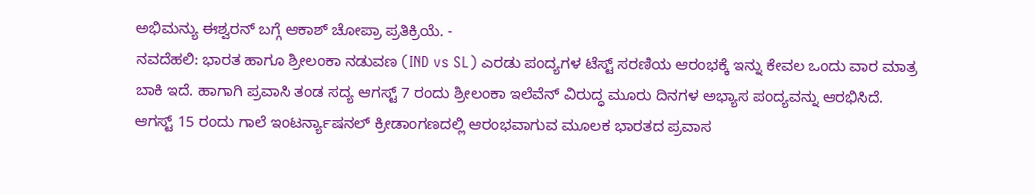ಅಭಿಮನ್ಯು ಈಶ್ವರನ್ ಬಗ್ಗೆ ಆಕಾಶ್ ಚೋಪ್ರಾ ಪ್ರತಿಕ್ರಿಯೆ. -
ನವದೆಹಲಿ: ಭಾರತ ಹಾಗೂ ಶ್ರೀಲಂಕಾ ನಡುವಣ (IND vs SL) ಎರಡು ಪಂದ್ಯಗಳ ಟೆಸ್ಟ್ ಸರಣಿಯ ಆರಂಭಕ್ಕೆ ಇನ್ನು ಕೇವಲ ಒಂದು ವಾರ ಮಾತ್ರ ಬಾಕಿ ಇದೆ. ಹಾಗಾಗಿ ಪ್ರವಾಸಿ ತಂಡ ಸದ್ಯ ಆಗಸ್ಟ್ 7 ರಂದು ಶ್ರೀಲಂಕಾ ಇಲೆವೆನ್ ವಿರುದ್ಧ ಮೂರು ದಿನಗಳ ಅಭ್ಯಾಸ ಪಂದ್ಯವನ್ನು ಆರಭಿಸಿದೆ. ಆಗಸ್ಟ್ 15 ರಂದು ಗಾಲೆ ಇಂಟರ್ನ್ಯಾಷನಲ್ ಕ್ರೀಡಾಂಗಣದಲ್ಲಿ ಆರಂಭವಾಗುವ ಮೂಲಕ ಭಾರತದ ಪ್ರವಾಸ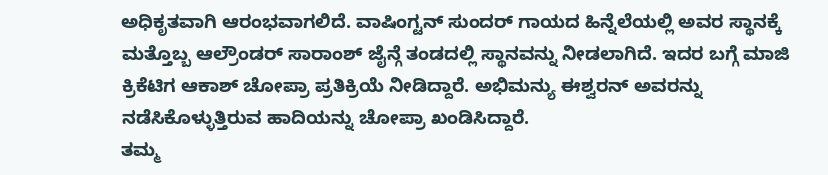ಅಧಿಕೃತವಾಗಿ ಆರಂಭವಾಗಲಿದೆ. ವಾಷಿಂಗ್ಟನ್ ಸುಂದರ್ ಗಾಯದ ಹಿನ್ನೆಲೆಯಲ್ಲಿ ಅವರ ಸ್ಥಾನಕ್ಕೆ ಮತ್ತೊಬ್ಬ ಆಲ್ರೌಂಡರ್ ಸಾರಾಂಶ್ ಜೈನ್ಗೆ ತಂಡದಲ್ಲಿ ಸ್ಥಾನವನ್ನು ನೀಡಲಾಗಿದೆ. ಇದರ ಬಗ್ಗೆ ಮಾಜಿ ಕ್ರಿಕೆಟಿಗ ಆಕಾಶ್ ಚೋಪ್ರಾ ಪ್ರತಿಕ್ರಿಯೆ ನೀಡಿದ್ದಾರೆ. ಅಭಿಮನ್ಯು ಈಶ್ವರನ್ ಅವರನ್ನು ನಡೆಸಿಕೊಳ್ಳುತ್ತಿರುವ ಹಾದಿಯನ್ನು ಚೋಪ್ರಾ ಖಂಡಿಸಿದ್ದಾರೆ.
ತಮ್ಮ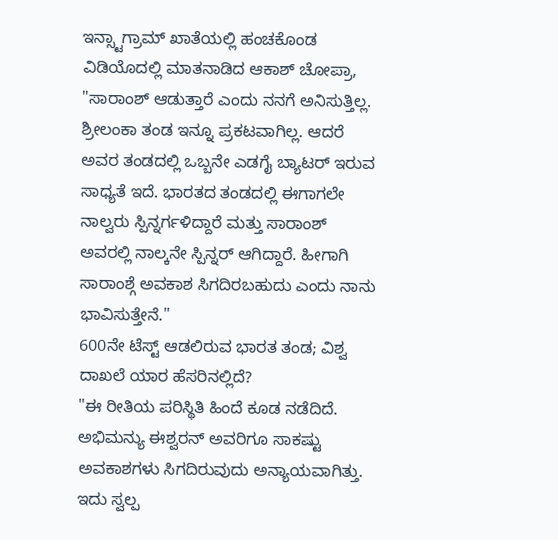ಇನ್ಸ್ಟಾಗ್ರಾಮ್ ಖಾತೆಯಲ್ಲಿ ಹಂಚಕೊಂಡ ವಿಡಿಯೊದಲ್ಲಿ ಮಾತನಾಡಿದ ಆಕಾಶ್ ಚೋಪ್ರಾ, "ಸಾರಾಂಶ್ ಆಡುತ್ತಾರೆ ಎಂದು ನನಗೆ ಅನಿಸುತ್ತಿಲ್ಲ. ಶ್ರೀಲಂಕಾ ತಂಡ ಇನ್ನೂ ಪ್ರಕಟವಾಗಿಲ್ಲ. ಆದರೆ ಅವರ ತಂಡದಲ್ಲಿ ಒಬ್ಬನೇ ಎಡಗೈ ಬ್ಯಾಟರ್ ಇರುವ ಸಾಧ್ಯತೆ ಇದೆ. ಭಾರತದ ತಂಡದಲ್ಲಿ ಈಗಾಗಲೇ ನಾಲ್ವರು ಸ್ಪಿನ್ನರ್ಗಳಿದ್ದಾರೆ ಮತ್ತು ಸಾರಾಂಶ್ ಅವರಲ್ಲಿ ನಾಲ್ಕನೇ ಸ್ಪಿನ್ನರ್ ಆಗಿದ್ದಾರೆ. ಹೀಗಾಗಿ ಸಾರಾಂಶ್ಗೆ ಅವಕಾಶ ಸಿಗದಿರಬಹುದು ಎಂದು ನಾನು ಭಾವಿಸುತ್ತೇನೆ."
600ನೇ ಟೆಸ್ಟ್ ಆಡಲಿರುವ ಭಾರತ ತಂಡ; ವಿಶ್ವ ದಾಖಲೆ ಯಾರ ಹೆಸರಿನಲ್ಲಿದೆ?
"ಈ ರೀತಿಯ ಪರಿಸ್ಥಿತಿ ಹಿಂದೆ ಕೂಡ ನಡೆದಿದೆ. ಅಭಿಮನ್ಯು ಈಶ್ವರನ್ ಅವರಿಗೂ ಸಾಕಷ್ಟು ಅವಕಾಶಗಳು ಸಿಗದಿರುವುದು ಅನ್ಯಾಯವಾಗಿತ್ತು. ಇದು ಸ್ವಲ್ಪ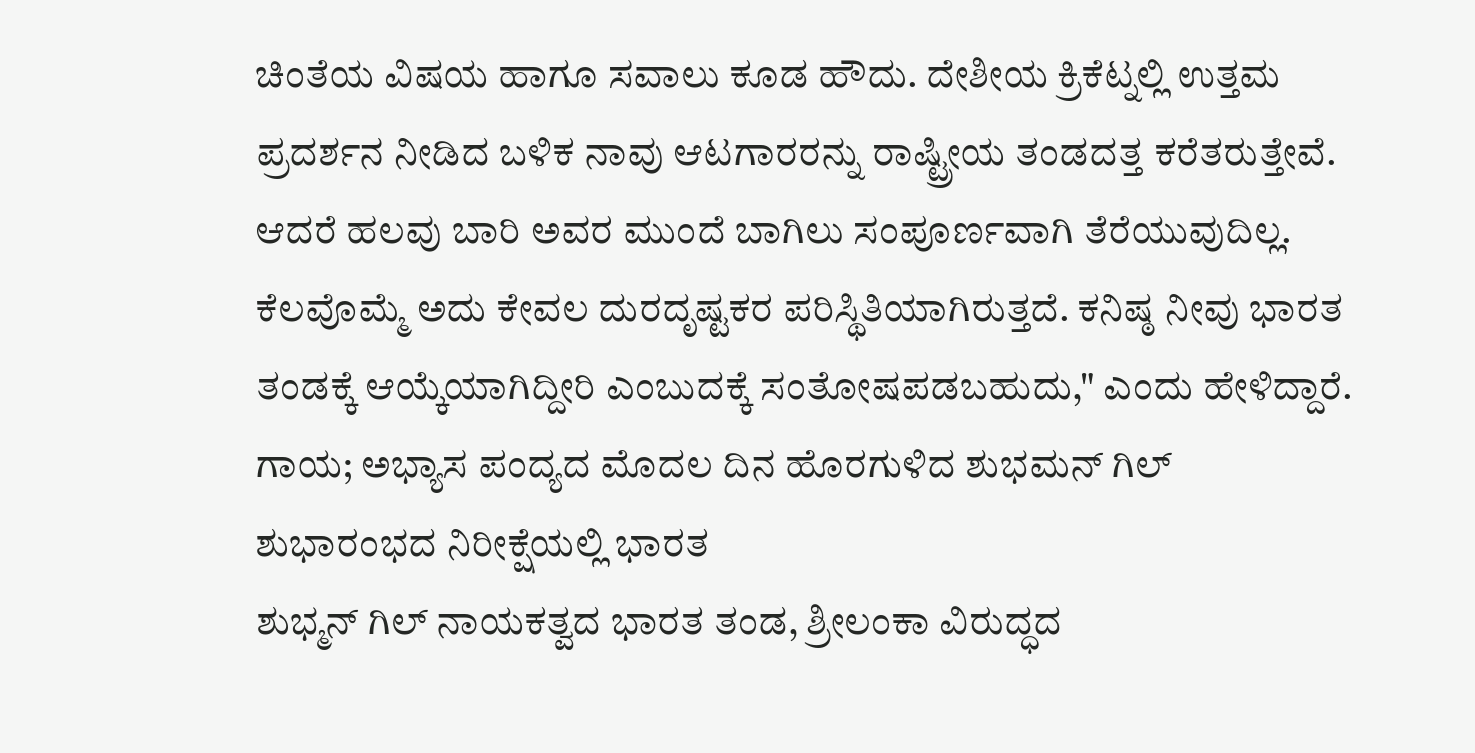ಚಿಂತೆಯ ವಿಷಯ ಹಾಗೂ ಸವಾಲು ಕೂಡ ಹೌದು. ದೇಶೀಯ ಕ್ರಿಕೆಟ್ನಲ್ಲಿ ಉತ್ತಮ ಪ್ರದರ್ಶನ ನೀಡಿದ ಬಳಿಕ ನಾವು ಆಟಗಾರರನ್ನು ರಾಷ್ಟ್ರೀಯ ತಂಡದತ್ತ ಕರೆತರುತ್ತೇವೆ. ಆದರೆ ಹಲವು ಬಾರಿ ಅವರ ಮುಂದೆ ಬಾಗಿಲು ಸಂಪೂರ್ಣವಾಗಿ ತೆರೆಯುವುದಿಲ್ಲ. ಕೆಲವೊಮ್ಮೆ ಅದು ಕೇವಲ ದುರದೃಷ್ಟಕರ ಪರಿಸ್ಥಿತಿಯಾಗಿರುತ್ತದೆ. ಕನಿಷ್ಠ ನೀವು ಭಾರತ ತಂಡಕ್ಕೆ ಆಯ್ಕೆಯಾಗಿದ್ದೀರಿ ಎಂಬುದಕ್ಕೆ ಸಂತೋಷಪಡಬಹುದು," ಎಂದು ಹೇಳಿದ್ದಾರೆ.
ಗಾಯ; ಅಭ್ಯಾಸ ಪಂದ್ಯದ ಮೊದಲ ದಿನ ಹೊರಗುಳಿದ ಶುಭಮನ್ ಗಿಲ್
ಶುಭಾರಂಭದ ನಿರೀಕ್ಷೆಯಲ್ಲಿ ಭಾರತ
ಶುಭ್ಮನ್ ಗಿಲ್ ನಾಯಕತ್ವದ ಭಾರತ ತಂಡ, ಶ್ರೀಲಂಕಾ ವಿರುದ್ಧದ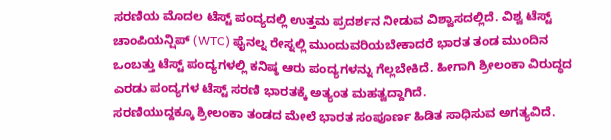ಸರಣಿಯ ಮೊದಲ ಟೆಸ್ಟ್ ಪಂದ್ಯದಲ್ಲಿ ಉತ್ತಮ ಪ್ರದರ್ಶನ ನೀಡುವ ವಿಶ್ವಾಸದಲ್ಲಿದೆ. ವಿಶ್ವ ಟೆಸ್ಟ್ ಚಾಂಪಿಯನ್ಷಿಪ್ (WTC) ಫೈನಲ್ನ ರೇಸ್ನಲ್ಲಿ ಮುಂದುವರಿಯಬೇಕಾದರೆ ಭಾರತ ತಂಡ ಮುಂದಿನ ಒಂಬತ್ತು ಟೆಸ್ಟ್ ಪಂದ್ಯಗಳಲ್ಲಿ ಕನಿಷ್ಠ ಆರು ಪಂದ್ಯಗಳನ್ನು ಗೆಲ್ಲಬೇಕಿದೆ. ಹೀಗಾಗಿ ಶ್ರೀಲಂಕಾ ವಿರುದ್ಧದ ಎರಡು ಪಂದ್ಯಗಳ ಟೆಸ್ಟ್ ಸರಣಿ ಭಾರತಕ್ಕೆ ಅತ್ಯಂತ ಮಹತ್ವದ್ದಾಗಿದೆ.
ಸರಣಿಯುದ್ದಕ್ಕೂ ಶ್ರೀಲಂಕಾ ತಂಡದ ಮೇಲೆ ಭಾರತ ಸಂಪೂರ್ಣ ಹಿಡಿತ ಸಾಧಿಸುವ ಅಗತ್ಯವಿದೆ.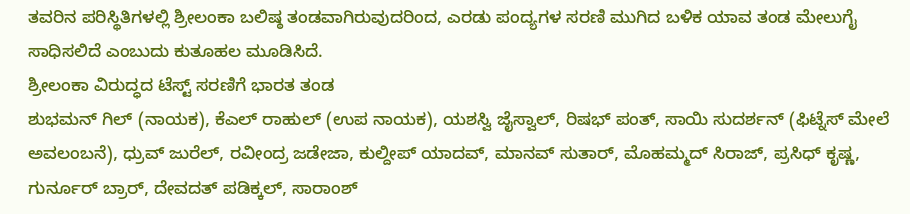ತವರಿನ ಪರಿಸ್ಥಿತಿಗಳಲ್ಲಿ ಶ್ರೀಲಂಕಾ ಬಲಿಷ್ಠ ತಂಡವಾಗಿರುವುದರಿಂದ, ಎರಡು ಪಂದ್ಯಗಳ ಸರಣಿ ಮುಗಿದ ಬಳಿಕ ಯಾವ ತಂಡ ಮೇಲುಗೈ ಸಾಧಿಸಲಿದೆ ಎಂಬುದು ಕುತೂಹಲ ಮೂಡಿಸಿದೆ.
ಶ್ರೀಲಂಕಾ ವಿರುದ್ಧದ ಟೆಸ್ಟ್ ಸರಣಿಗೆ ಭಾರತ ತಂಡ
ಶುಭಮನ್ ಗಿಲ್ (ನಾಯಕ), ಕೆಎಲ್ ರಾಹುಲ್ (ಉಪ ನಾಯಕ), ಯಶಸ್ವಿ ಜೈಸ್ವಾಲ್, ರಿಷಭ್ ಪಂತ್, ಸಾಯಿ ಸುದರ್ಶನ್ (ಫಿಟ್ನೆಸ್ ಮೇಲೆ ಅವಲಂಬನೆ), ಧ್ರುವ್ ಜುರೆಲ್, ರವೀಂದ್ರ ಜಡೇಜಾ, ಕುಲ್ದೀಪ್ ಯಾದವ್, ಮಾನವ್ ಸುತಾರ್, ಮೊಹಮ್ಮದ್ ಸಿರಾಜ್, ಪ್ರಸಿಧ್ ಕೃಷ್ಣ, ಗುರ್ನೂರ್ ಬ್ರಾರ್, ದೇವದತ್ ಪಡಿಕ್ಕಲ್, ಸಾರಾಂಶ್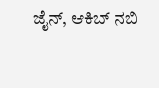ಜೈನ್, ಆಕಿಬ್ ನಬಿ